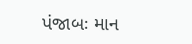પંજાબઃ માન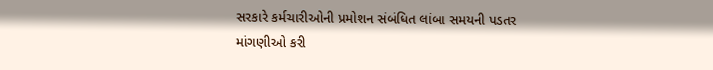સરકારે કર્મચારીઓની પ્રમોશન સંબંધિત લાંબા સમયની પડતર માંગણીઓ કરી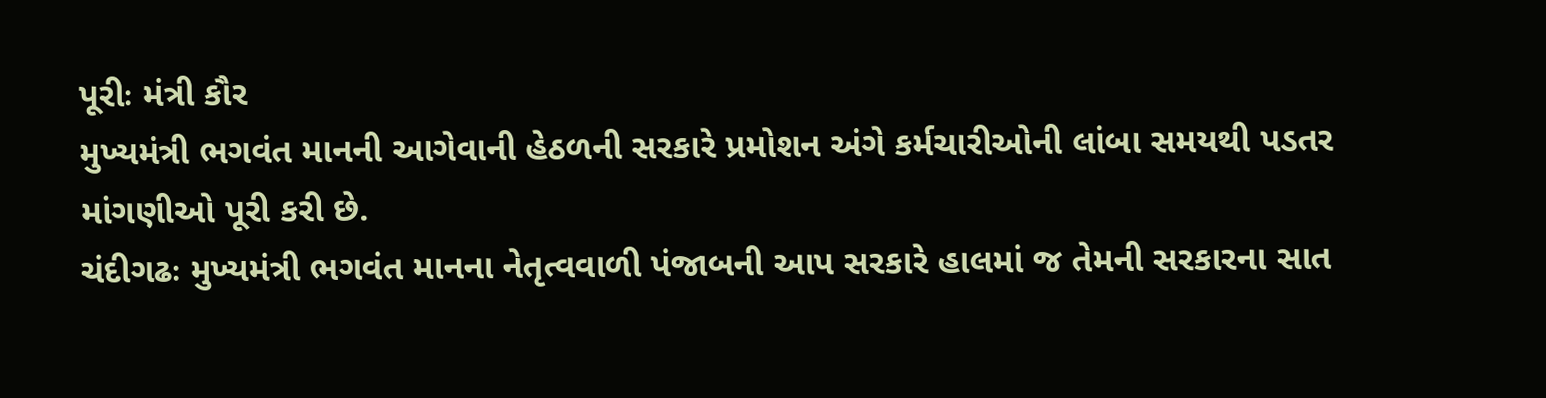પૂરીઃ મંત્રી કૌર
મુખ્યમંત્રી ભગવંત માનની આગેવાની હેઠળની સરકારે પ્રમોશન અંગે કર્મચારીઓની લાંબા સમયથી પડતર માંગણીઓ પૂરી કરી છે.
ચંદીગઢઃ મુખ્યમંત્રી ભગવંત માનના નેતૃત્વવાળી પંજાબની આપ સરકારે હાલમાં જ તેમની સરકારના સાત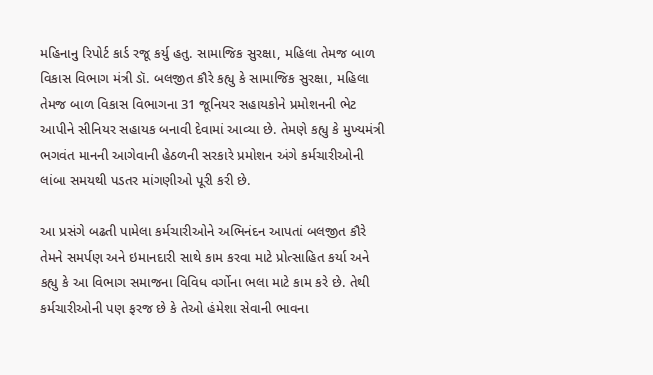મહિનાનુ રિપોર્ટ કાર્ડ રજૂ કર્યુ હતુ. સામાજિક સુરક્ષા, મહિલા તેમજ બાળ વિકાસ વિભાગ મંત્રી ડૉ. બલજીત કૌરે કહ્યુ કે સામાજિક સુરક્ષા, મહિલા તેમજ બાળ વિકાસ વિભાગના 31 જૂનિયર સહાયકોને પ્રમોશનની ભેટ આપીને સીનિયર સહાયક બનાવી દેવામાં આવ્યા છે. તેમણે કહ્યુ કે મુખ્યમંત્રી ભગવંત માનની આગેવાની હેઠળની સરકારે પ્રમોશન અંગે કર્મચારીઓની લાંબા સમયથી પડતર માંગણીઓ પૂરી કરી છે.

આ પ્રસંગે બઢતી પામેલા કર્મચારીઓને અભિનંદન આપતાં બલજીત કૌરે તેમને સમર્પણ અને ઇમાનદારી સાથે કામ કરવા માટે પ્રોત્સાહિત કર્યા અને કહ્યુ કે આ વિભાગ સમાજના વિવિધ વર્ગોના ભલા માટે કામ કરે છે. તેથી કર્મચારીઓની પણ ફરજ છે કે તેઓ હંમેશા સેવાની ભાવના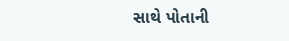સાથે પોતાની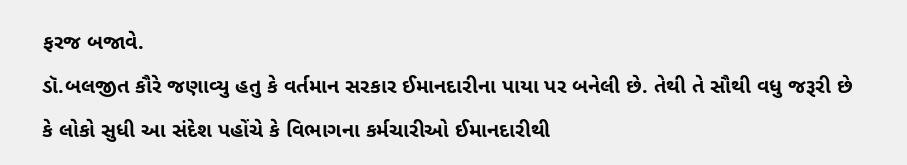ફરજ બજાવે.
ડૉ.બલજીત કૌરે જણાવ્યુ હતુ કે વર્તમાન સરકાર ઈમાનદારીના પાયા પર બનેલી છે. તેથી તે સૌથી વધુ જરૂરી છે કે લોકો સુધી આ સંદેશ પહોંચે કે વિભાગના કર્મચારીઓ ઈમાનદારીથી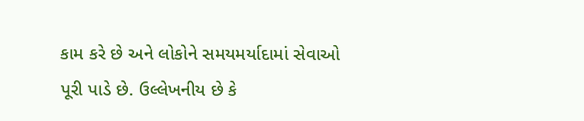કામ કરે છે અને લોકોને સમયમર્યાદામાં સેવાઓ પૂરી પાડે છે. ઉલ્લેખનીય છે કે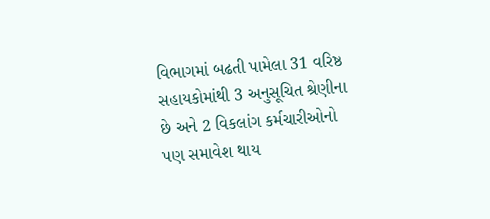વિભાગમાં બઢતી પામેલા 31 વરિષ્ઠ સહાયકોમાંથી 3 અનુસૂચિત શ્રેણીના છે અને 2 વિકલાંગ કર્મચારીઓનો પણ સમાવેશ થાય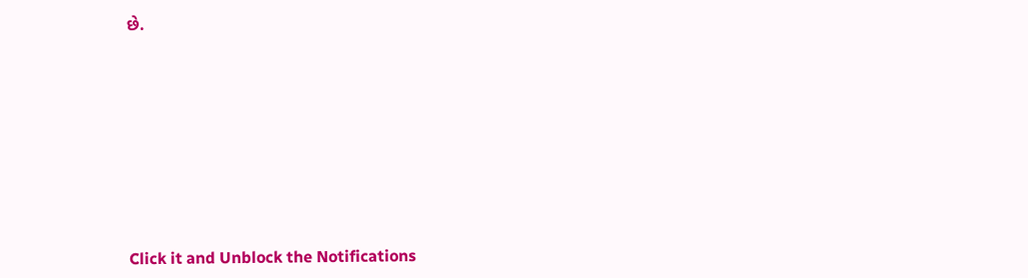છે.












Click it and Unblock the Notifications